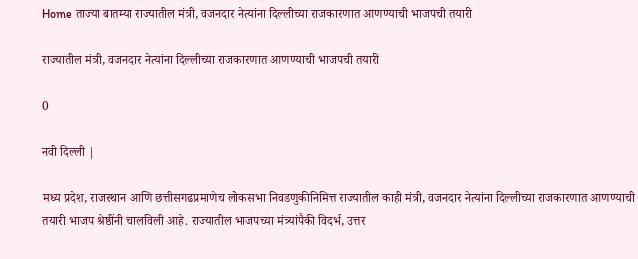Home ताज्या बातम्या राज्यातील मंत्री, वजनदार नेत्यांना दिल्लीच्या राजकारणात आणण्याची भाजपची तयारी

राज्यातील मंत्री, वजनदार नेत्यांना दिल्लीच्या राजकारणात आणण्याची भाजपची तयारी

0

नवी दिल्ली |

मध्य प्रदेश, राजस्थान आणि छत्तीसगढप्रमाणेच लोकसभा निवडणुकीनिमित्त राज्यातील काही मंत्री, वजनदार नेत्यांना दिल्लीच्या राजकारणात आणण्याची तयारी भाजप श्रेष्ठींनी चालविली आहे. राज्यातील भाजपच्या मंत्र्यांपैकी विदर्भ, उत्तर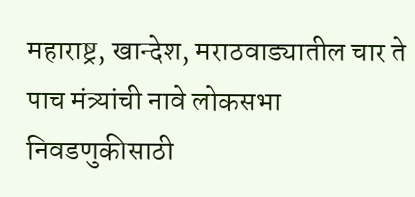महाराष्ट्र, खान्देश, मराठवाड्यातील चार ते पाच मंत्र्यांची नावे लोकसभा निवडणुकीसाठी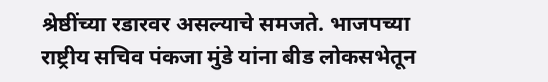श्रेष्ठींच्या रडारवर असल्याचे समजते. भाजपच्या राष्ट्रीय सचिव पंकजा मुंडे यांना बीड लोकसभेतून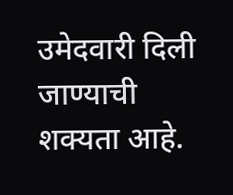उमेदवारी दिली जाण्याची शक्यता आहे.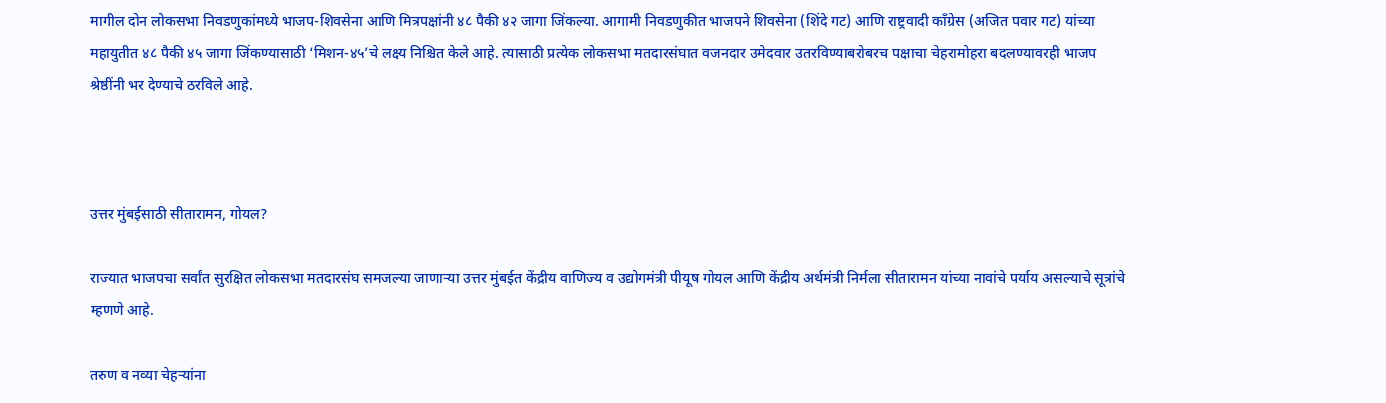मागील दोन लोकसभा निवडणुकांमध्ये भाजप-शिवसेना आणि मित्रपक्षांनी ४८ पैकी ४२ जागा जिंकल्या. आगामी निवडणुकीत भाजपने शिवसेना (शिंदे गट) आणि राष्ट्रवादी काँग्रेस (अजित पवार गट) यांच्या महायुतीत ४८ पैकी ४५ जागा जिंकण्यासाठी ‘मिशन-४५’चे लक्ष्य निश्चित केले आहे. त्यासाठी प्रत्येक लोकसभा मतदारसंघात वजनदार उमेदवार उतरविण्याबरोबरच पक्षाचा चेहरामोहरा बदलण्यावरही भाजप श्रेष्ठींनी भर देण्याचे ठरविले आहे.



उत्तर मुंबईसाठी सीतारामन, गोयल?

राज्यात भाजपचा सर्वांत सुरक्षित लोकसभा मतदारसंघ समजल्या जाणाऱ्या उत्तर मुंबईत केंद्रीय वाणिज्य व उद्योगमंत्री पीयूष गोयल आणि केंद्रीय अर्थमंत्री निर्मला सीतारामन यांच्या नावांचे पर्याय असल्याचे सूत्रांचे म्हणणे आहे.

तरुण व नव्या चेहऱ्यांना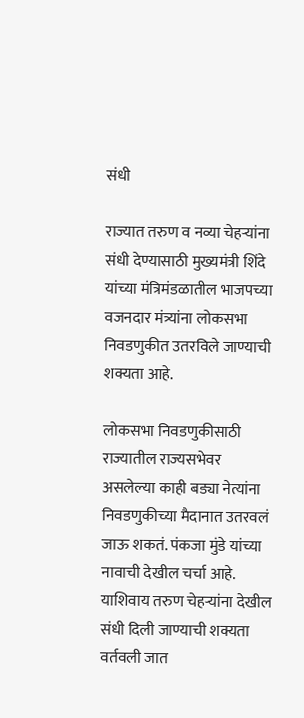संधी

राज्यात तरुण व नव्या चेहऱ्यांना संधी देण्यासाठी मुख्यमंत्री शिंदे यांच्या मंत्रिमंडळातील भाजपच्या वजनदार मंत्र्यांना लोकसभा निवडणुकीत उतरविले जाण्याची शक्यता आहे.

लोकसभा निवडणुकीसाठी राज्यातील राज्यसभेवर असलेल्या काही बड्या नेत्यांना निवडणुकीच्या मैदानात उतरवलं जाऊ शकतं. पंकजा मुंडे यांच्या नावाची देखील चर्चा आहे. याशिवाय तरुण चेहऱ्यांना देखील संधी दिली जाण्याची शक्यता वर्तवली जात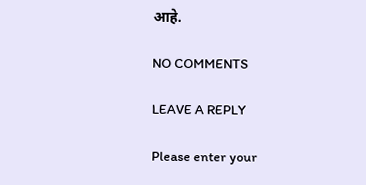आहे.

NO COMMENTS

LEAVE A REPLY

Please enter your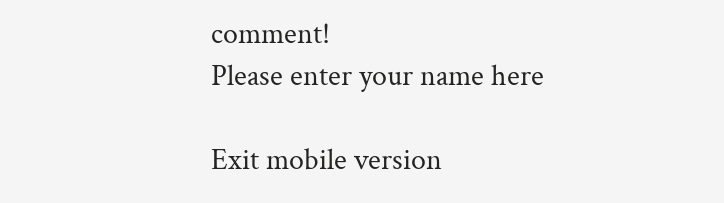comment!
Please enter your name here

Exit mobile version